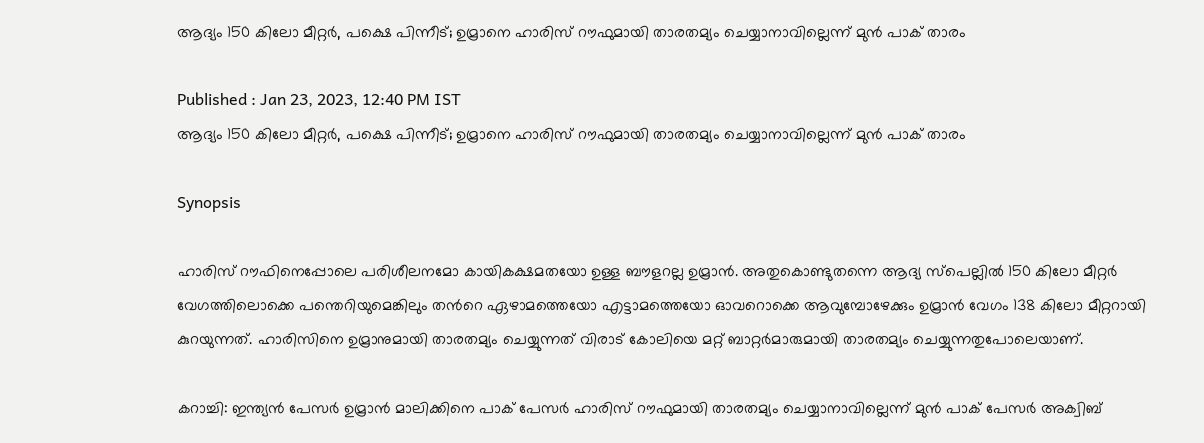ആദ്യം 150 കിലോ മീറ്റര്‍, പക്ഷെ പിന്നീട്; ഉമ്രാനെ ഹാരിസ് റൗഫുമായി താരതമ്യം ചെയ്യാനാവില്ലെന്ന് മുന്‍ പാക് താരം

Published : Jan 23, 2023, 12:40 PM IST
ആദ്യം 150 കിലോ മീറ്റര്‍, പക്ഷെ പിന്നീട്; ഉമ്രാനെ ഹാരിസ് റൗഫുമായി താരതമ്യം ചെയ്യാനാവില്ലെന്ന് മുന്‍ പാക് താരം

Synopsis

ഹാരിസ് റൗഫിനെപ്പോലെ പരിശീലനമോ കായികക്ഷമതയോ ഉള്ള ബൗളറല്ല ഉമ്രാന്‍. അതുകൊണ്ടുതന്നെ ആദ്യ സ്പെല്ലില്‍ 150 കിലോ മീറ്റര്‍ വേഗത്തിലൊക്കെ പന്തെറിയുമെങ്കിലും തന്‍റെ ഏഴാമത്തെയോ എട്ടാമത്തെയോ ഓവറൊക്കെ ആവുമ്പോഴേക്കും ഉമ്രാന്‍ വേഗം 138 കിലോ മീറ്ററായി കുറയുന്നത്. ഹാരിസിനെ ഉമ്രാനുമായി താരതമ്യം ചെയ്യുന്നത് വിരാട് കോലിയെ മറ്റ് ബാറ്റര്‍മാരുമായി താരതമ്യം ചെയ്യുന്നതുപോലെയാണ്.

കറാച്ചി: ഇന്ത്യന്‍ പേസര്‍ ഉമ്രാന്‍ മാലിക്കിനെ പാക് പേസര്‍ ഹാരിസ് റൗഫുമായി താരതമ്യം ചെയ്യാനാവില്ലെന്ന് മുന്‍ പാക് പേസര്‍ അക്വിബ്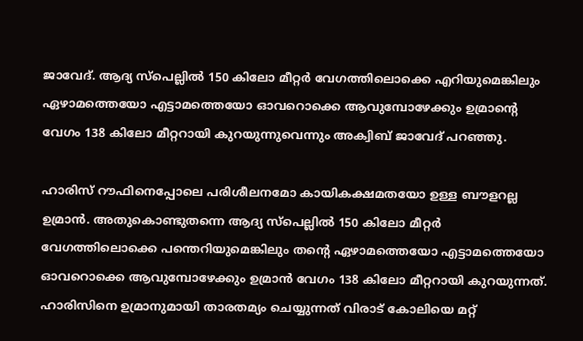ജാവേദ്. ആദ്യ സ്പെല്ലില്‍ 150 കിലോ മീറ്റർ വേഗത്തിലൊക്കെ എറിയുമെങ്കിലും ഏഴാമത്തെയോ എട്ടാമത്തെയോ ഓവറൊക്കെ ആവുമ്പോഴേക്കും ഉമ്രാന്‍റെ വേഗം 138 കിലോ മീറ്ററായി കുറയുന്നുവെന്നും അക്വിബ് ജാവേദ് പറഞ്ഞു.

ഹാരിസ് റൗഫിനെപ്പോലെ പരിശീലനമോ കായികക്ഷമതയോ ഉള്ള ബൗളറല്ല ഉമ്രാന്‍. അതുകൊണ്ടുതന്നെ ആദ്യ സ്പെല്ലില്‍ 150 കിലോ മീറ്റര്‍ വേഗത്തിലൊക്കെ പന്തെറിയുമെങ്കിലും തന്‍റെ ഏഴാമത്തെയോ എട്ടാമത്തെയോ ഓവറൊക്കെ ആവുമ്പോഴേക്കും ഉമ്രാന്‍ വേഗം 138 കിലോ മീറ്ററായി കുറയുന്നത്. ഹാരിസിനെ ഉമ്രാനുമായി താരതമ്യം ചെയ്യുന്നത് വിരാട് കോലിയെ മറ്റ്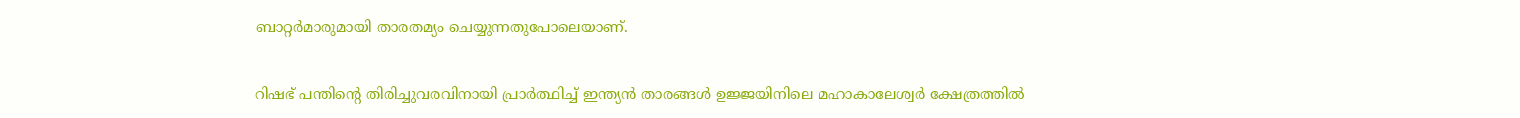ബാറ്റര്‍മാരുമായി താരതമ്യം ചെയ്യുന്നതുപോലെയാണ്.

റിഷഭ് പന്തിന്‍റെ തിരിച്ചുവരവിനായി പ്രാര്‍ത്ഥിച്ച് ഇന്ത്യന്‍ താരങ്ങള്‍ ഉജ്ജയിനിലെ മഹാകാലേശ്വര്‍ ക്ഷേത്രത്തില്‍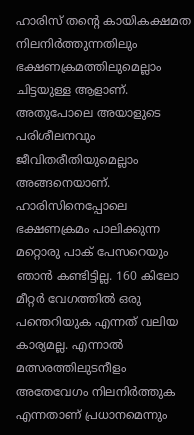ഹാരിസ് തന്‍റെ കായികക്ഷമത നിലനിര്‍ത്തുന്നതിലും ഭക്ഷണക്രമത്തിലുമെല്ലാം ചിട്ടയുള്ള ആളാണ്. അതുപോലെ അയാളുടെ പരിശീലനവും ജീവിതരീതിയുമെല്ലാം അങ്ങനെയാണ്. ഹാരിസിനെപ്പോലെ ഭക്ഷണക്രമം പാലിക്കുന്ന മറ്റൊരു പാക് പേസറെയും ഞാന്‍ കണ്ടിട്ടില്ല. 160 കിലോ മീറ്റര്‍ വേഗത്തില്‍ ഒരു പന്തെറിയുക എന്നത് വലിയ കാര്യമല്ല. എന്നാല്‍ മത്സരത്തിലുടനീളം അതേവേഗം നിലനിര്‍ത്തുക എന്നതാണ് പ്രധാനമെന്നും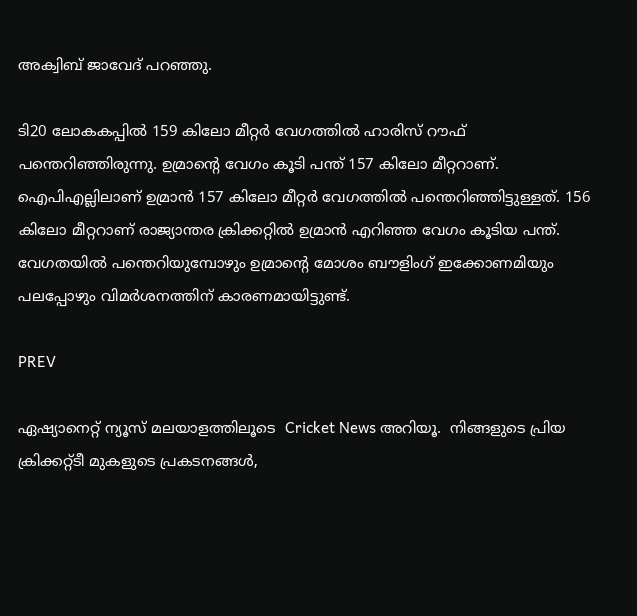അക്വിബ് ജാവേദ് പറഞ്ഞു.

ടി20 ലോകകപ്പില്‍ 159 കിലോ മീറ്റര്‍ വേഗത്തില്‍ ഹാരിസ് റൗഫ് പന്തെറിഞ്ഞ‌ിരുന്നു. ഉമ്രാന്‍റെ വേഗം കൂടി പന്ത് 157 കിലോ മീറ്ററാണ്. ഐപിഎല്ലിലാണ് ഉമ്രാന്‍ 157 കിലോ മീറ്റര്‍ വേഗത്തില്‍ പന്തെറിഞ്ഞിട്ടുള്ളത്. 156 കിലോ മീറ്ററാണ് രാജ്യാന്തര ക്രിക്കറ്റില്‍ ഉമ്രാന്‍ എറി‌ഞ്ഞ വേഗം കൂടിയ പന്ത്. വേഗതയില്‍ പന്തെറിയുമ്പോഴും ഉമ്രാന്‍റെ മോശം ബൗളിംഗ് ഇക്കോണമിയും പലപ്പോഴും വിമര്‍ശനത്തിന് കാരണമായിട്ടുണ്ട്.

PREV

ഏഷ്യാനെറ്റ് ന്യൂസ് മലയാളത്തിലൂടെ  Cricket News അറിയൂ.  നിങ്ങളുടെ പ്രിയ ക്രിക്കറ്റ്ടീ മുകളുടെ പ്രകടനങ്ങൾ,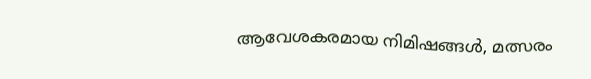ആവേശകരമായ നിമിഷങ്ങൾ, മത്സരം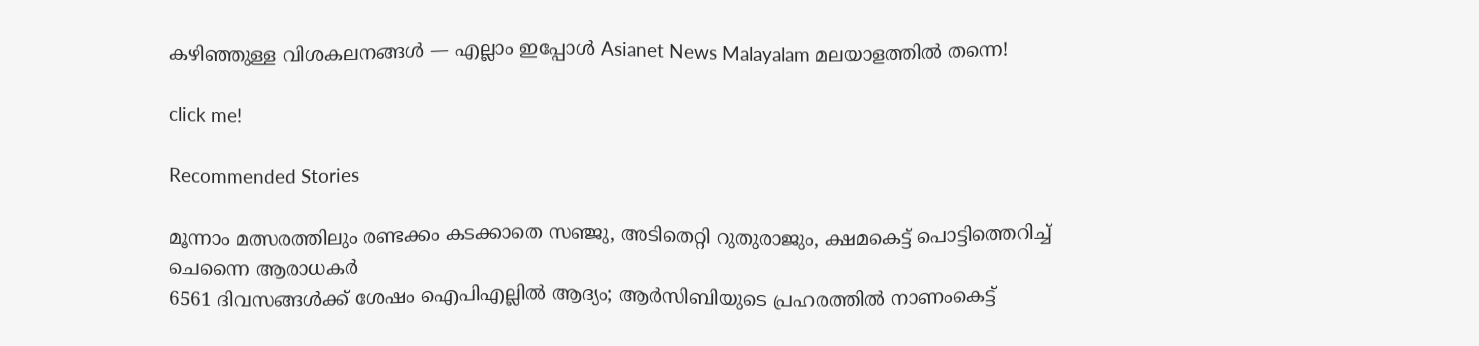കഴിഞ്ഞുള്ള വിശകലനങ്ങൾ — എല്ലാം ഇപ്പോൾ Asianet News Malayalam മലയാളത്തിൽ തന്നെ!

click me!

Recommended Stories

മൂന്നാം മത്സരത്തിലും രണ്ടക്കം കടക്കാതെ സഞ്ജു, അടിതെറ്റി റുതുരാജും, ക്ഷമകെട്ട് പൊട്ടിത്തെറിച്ച് ചെന്നൈ ആരാധകര്‍
6561 ദിവസങ്ങൾക്ക് ശേഷം ഐപിഎല്ലില്‍ ആദ്യം; ആര്‍സിബിയുടെ പ്രഹരത്തില്‍ നാണംകെട്ട്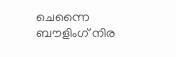ചെന്നൈ ബൗളിംഗ് നിര